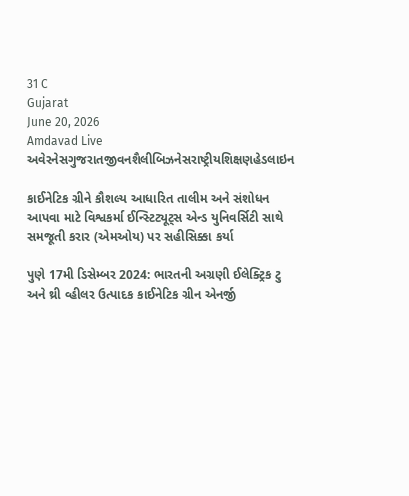31 C
Gujarat
June 20, 2026
Amdavad Live
અવેરનેસગુજરાતજીવનશૈલીબિઝનેસરાષ્ટ્રીયશિક્ષણહેડલાઇન

કાઈનેટિક ગ્રીને કૌશલ્ય આધારિત તાલીમ અને સંશોધન આપવા માટે વિશ્વકર્મા ઈન્સ્ટિટ્યૂટ્સ એન્ડ યુનિવર્સિટી સાથે સમજૂતી કરાર (એમઓય) પર સહીસિક્કા કર્યા

પુણે 17મી ડિસેમ્બર 2024: ભારતની અગ્રણી ઈલેક્ટ્રિક ટુ અને થ્રી વ્હીલર ઉત્પાદક કાઈનેટિક ગ્રીન એનર્જી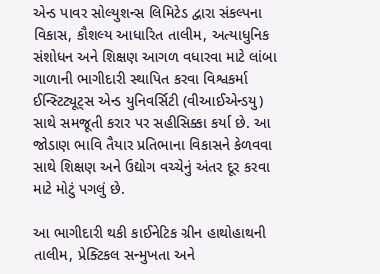એન્ડ પાવર સોલ્યુશન્સ લિમિટેડ દ્વારા સંકલ્પના વિકાસ, કૌશલ્ય આધારિત તાલીમ, અત્યાધુનિક સંશોધન અને શિક્ષણ આગળ વધારવા માટે લાંબા ગાળાની ભાગીદારી સ્થાપિત કરવા વિશ્વકર્મા ઈન્સ્ટિટ્યૂટ્સ એન્ડ યુનિવર્સિટી (વીઆઈએન્ડયુ) સાથે સમજૂતી કરાર પર સહીસિક્કા કર્યા છે. આ જોડાણ ભાવિ તૈયાર પ્રતિભાના વિકાસને કેળવવા સાથે શિક્ષણ અને ઉદ્યોગ વચ્ચેનું અંતર દૂર કરવા માટે મોટું પગલું છે.

આ ભાગીદારી થકી કાઈનેટિક ગ્રીન હાથોહાથની તાલીમ, પ્રેક્ટિકલ સન્મુખતા અને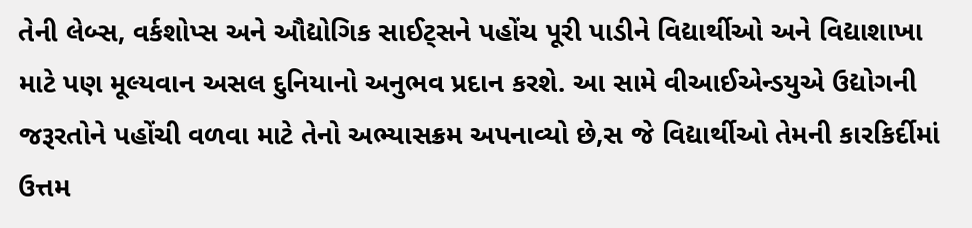તેની લેબ્સ, વર્કશોપ્સ અને ઔદ્યોગિક સાઈટ્સને પહોંચ પૂરી પાડીને વિદ્યાર્થીઓ અને વિદ્યાશાખા માટે પણ મૂલ્યવાન અસલ દુનિયાનો અનુભવ પ્રદાન કરશે. આ સામે વીઆઈએન્ડયુએ ઉદ્યોગની જરૂરતોને પહોંચી વળવા માટે તેનો અભ્યાસક્રમ અપનાવ્યો છે,સ જે વિદ્યાર્થીઓ તેમની કારકિર્દીમાં ઉત્તમ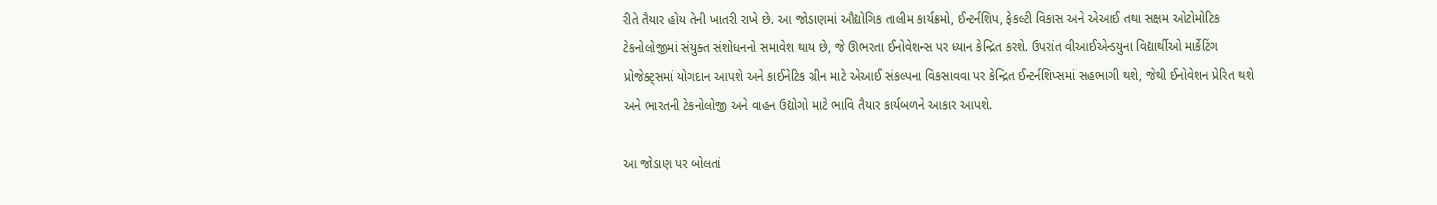રીતે તૈયાર હોય તેની ખાતરી રાખે છે. આ જોડાણમાં ઔદ્યોગિક તાલીમ કાર્યક્રમો, ઈન્ટર્નશિપ, ફેકલ્ટી વિકાસ અને એઆઈ તથા સક્ષમ ઓટોમોટિક ટેકનોલોજીમાં સંયુક્ત સંશોધનનો સમાવેશ થાય છે, જે ઊભરતા ઈનોવેશન્સ પર ધ્યાન કેન્દ્રિત કરશે. ઉપરાંત વીઆઈએન્ડયુના વિદ્યાર્થીઓ માર્કેટિંગ પ્રોજેક્ટ્સમાં યોગદાન આપશે અને કાઈનેટિક ગ્રીન માટે એઆઈ સંકલ્પના વિકસાવવા પર કેન્દ્રિત ઈન્ટર્નશિપ્સમાં સહભાગી થશે, જેથી ઈનોવેશન પ્રેરિત થશે અને ભારતની ટેકનોલોજી અને વાહન ઉદ્યોગો માટે ભાવિ તૈયાર કાર્યબળને આકાર આપશે.

આ જોડાણ પર બોલતાં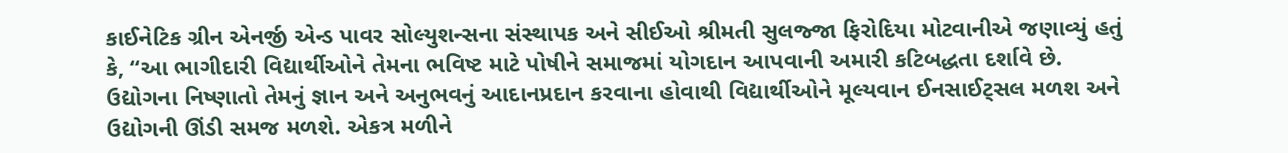કાઈનેટિક ગ્રીન એનર્જી એન્ડ પાવર સોલ્યુશન્સના સંસ્થાપક અને સીઈઓ શ્રીમતી સુલજ્જા ફિરોદિયા મોટવાનીએ જણાવ્યું હતું કે, “આ ભાગીદારી વિદ્યાર્થીઓને તેમના ભવિષ્ટ માટે પોષીને સમાજમાં યોગદાન આપવાની અમારી કટિબદ્ધતા દર્શાવે છે. ઉદ્યોગના નિષ્ણાતો તેમનું જ્ઞાન અને અનુભવનું આદાનપ્રદાન કરવાના હોવાથી વિદ્યાર્થીઓને મૂલ્યવાન ઈનસાઈટ્સલ મળશ અને ઉદ્યોગની ઊંડી સમજ મળશે. એકત્ર મળીને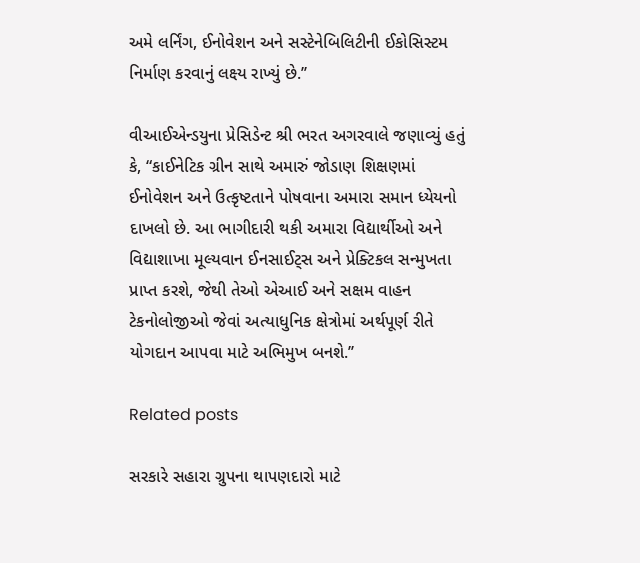અમે લર્નિંગ, ઈનોવેશન અને સસ્ટેનેબિલિટીની ઈકોસિસ્ટમ નિર્માણ કરવાનું લક્ષ્ય રાખ્યું છે.’’

વીઆઈએન્ડયુના પ્રેસિડેન્ટ શ્રી ભરત અગરવાલે જણાવ્યું હતું કે, “કાઈનેટિક ગ્રીન સાથે અમારું જોડાણ શિક્ષણમાં ઈનોવેશન અને ઉત્કૃષ્ટતાને પોષવાના અમારા સમાન ધ્યેયનો દાખલો છે. આ ભાગીદારી થકી અમારા વિદ્યાર્થીઓ અને વિદ્યાશાખા મૂલ્યવાન ઈનસાઈટ્સ અને પ્રેક્ટિકલ સન્મુખતા પ્રાપ્ત કરશે, જેથી તેઓ એઆઈ અને સક્ષમ વાહન ટેકનોલોજીઓ જેવાં અત્યાધુનિક ક્ષેત્રોમાં અર્થપૂર્ણ રીતે યોગદાન આપવા માટે અભિમુખ બનશે.’’

Related posts

સરકારે સહારા ગ્રુપના થાપણદારો માટે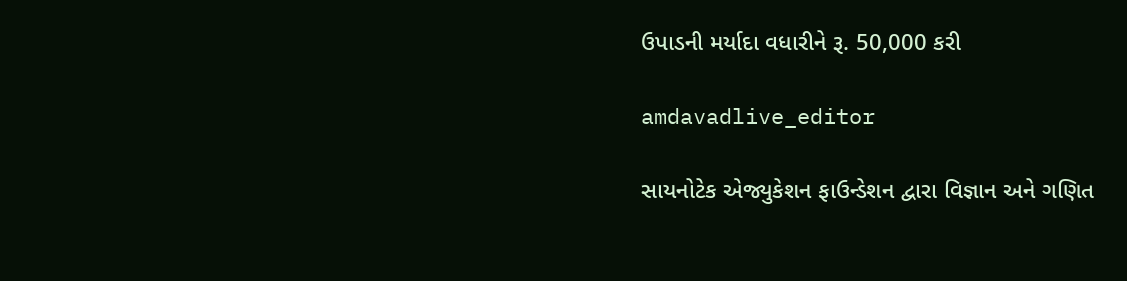ઉપાડની મર્યાદા વધારીને રૂ. 50,000 કરી

amdavadlive_editor

સાયનોટેક એજ્યુકેશન ફાઉન્ડેશન દ્વારા વિજ્ઞાન અને ગણિત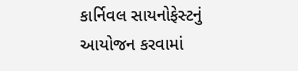કાર્નિવલ સાયનોફેસ્ટનું આયોજન કરવામાં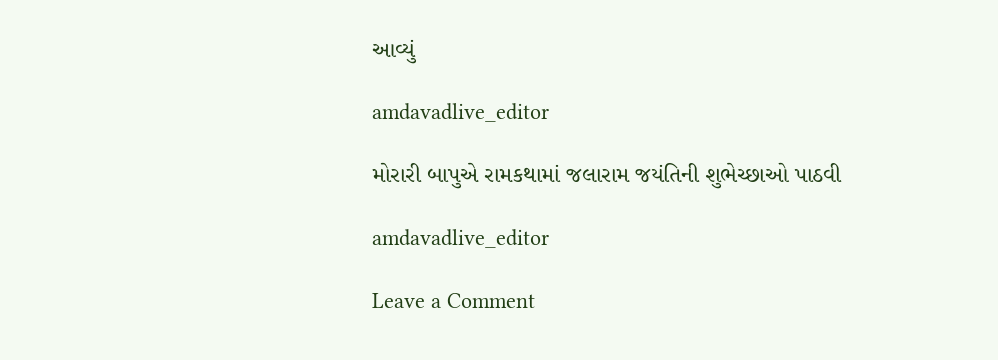આવ્યું

amdavadlive_editor

મોરારી બાપુએ રામકથામાં જલારામ જયંતિની શુભેચ્છાઓ પાઠવી

amdavadlive_editor

Leave a Comment